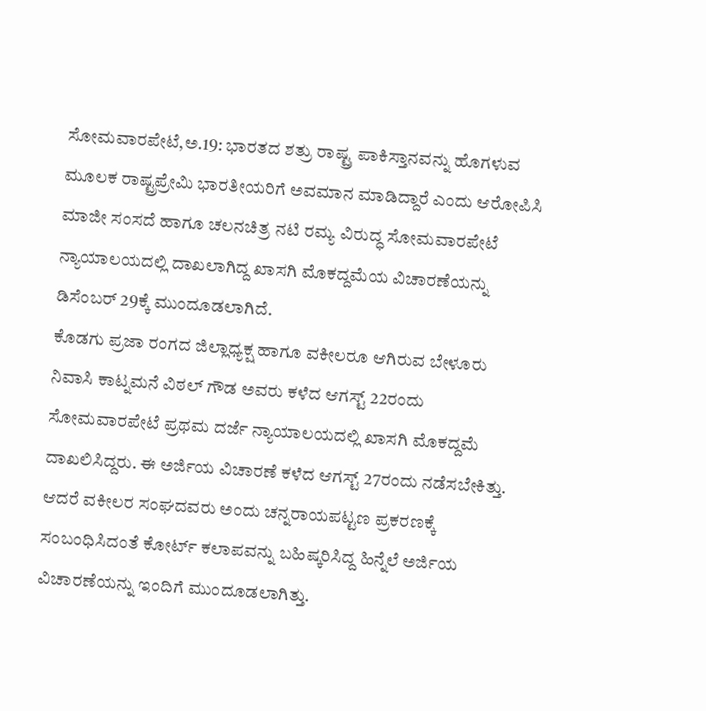ಸೋಮವಾರಪೇಟೆ,ಅ.19: ಭಾರತದ ಶತ್ರು ರಾಷ್ಟ್ರ ಪಾಕಿಸ್ತಾನವನ್ನು ಹೊಗಳುವ ಮೂಲಕ ರಾಷ್ಟ್ರಪ್ರೇಮಿ ಭಾರತೀಯರಿಗೆ ಅವಮಾನ ಮಾಡಿದ್ದಾರೆ ಎಂದು ಆರೋಪಿಸಿ ಮಾಜೀ ಸಂಸದೆ ಹಾಗೂ ಚಲನಚಿತ್ರ ನಟಿ ರಮ್ಯ ವಿರುದ್ಧ ಸೋಮವಾರಪೇಟೆ ನ್ಯಾಯಾಲಯದಲ್ಲಿ ದಾಖಲಾಗಿದ್ದ ಖಾಸಗಿ ಮೊಕದ್ದಮೆಯ ವಿಚಾರಣೆಯನ್ನು ಡಿಸೆಂಬರ್ 29ಕ್ಕೆ ಮುಂದೂಡಲಾಗಿದೆ.
ಕೊಡಗು ಪ್ರಜಾ ರಂಗದ ಜಿಲ್ಲಾಧ್ಯಕ್ಷ ಹಾಗೂ ವಕೀಲರೂ ಆಗಿರುವ ಬೇಳೂರು ನಿವಾಸಿ ಕಾಟ್ನಮನೆ ವಿಠಲ್ ಗೌಡ ಅವರು ಕಳೆದ ಆಗಸ್ಟ್ 22ರಂದು ಸೋಮವಾರಪೇಟೆ ಪ್ರಥಮ ದರ್ಜೆ ನ್ಯಾಯಾಲಯದಲ್ಲಿ ಖಾಸಗಿ ಮೊಕದ್ದಮೆ ದಾಖಲಿಸಿದ್ದರು. ಈ ಅರ್ಜಿಯ ವಿಚಾರಣೆ ಕಳೆದ ಆಗಸ್ಟ್ 27ರಂದು ನಡೆಸಬೇಕಿತ್ತು. ಆದರೆ ವಕೀಲರ ಸಂಘದವರು ಅಂದು ಚನ್ನರಾಯಪಟ್ಟಣ ಪ್ರಕರಣಕ್ಕೆ ಸಂಬಂಧಿಸಿದಂತೆ ಕೋರ್ಟ್ ಕಲಾಪವನ್ನು ಬಹಿಷ್ಕರಿಸಿದ್ದ ಹಿನ್ನೆಲೆ ಅರ್ಜಿಯ ವಿಚಾರಣೆಯನ್ನು ಇಂದಿಗೆ ಮುಂದೂಡಲಾಗಿತ್ತು.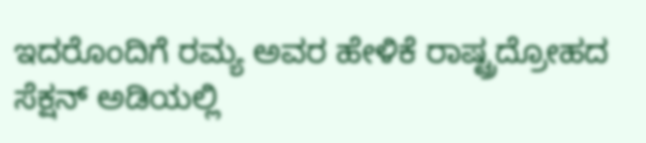ಇದರೊಂದಿಗೆ ರಮ್ಯ ಅವರ ಹೇಳಿಕೆ ರಾಷ್ಟ್ರದ್ರೋಹದ ಸೆಕ್ಷನ್ ಅಡಿಯಲ್ಲಿ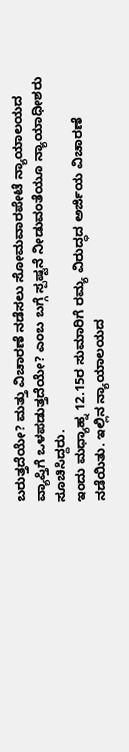ಬರುತ್ತದೆಯೇ? ಮತ್ತು ವಿಚಾರಣೆ ನಡೆಸಲು ಸೋಮವಾರಪೇಟೆ ನ್ಯಾಯಾಲಯದ ವ್ಯಾಪ್ತಿಗೆ ಒಳಪಡುತ್ತದೆಯೇ? ಎಂಬ ಬಗ್ಗೆ ಸ್ಪಷ್ಟನೆ ನೀಡುವಂತೆಯೂ ನ್ಯಾಯಾಧೀಶರು ಸೂಚಿಸಿದ್ದರು.
ಇಂದು ಮಧ್ಯಾಹ್ನ 12.15ರ ಸುಮಾರಿಗೆ ರಮ್ಯ ವಿರುದ್ಧದ ಅರ್ಜಿಯ ವಿಚಾರಣೆ ನಡೆಯಿತು. ಇಲ್ಲಿನ ನ್ಯಾಯಾಲಯದ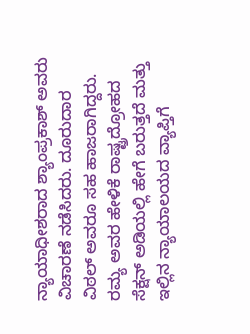ನ್ಯಾಯಾಧೀಶರಾದ ಶ್ಯಾಂಪ್ರಕಾಶ್ ಅವರು ವಿಚಾರಣೆ ನಡೆಸಿದರು. ದೂರುದಾರ ವಿಠಲ್ ಅವರೂ ಸಹ ಹಾಜರಾಗಿದ್ದರು. ರಮ್ಯ ಅವರ ಹೇಳಿಕೆ ರಾಷ್ಟ್ರದ್ರೋಹದ ಸೆಕ್ಷನ್ ಅಡಿಯಲ್ಲಿ ಹೇಗೆ ಬರುತ್ತದೆ ಮತ್ತು ಇಲ್ಲಿನ ನ್ಯಾಯಾಲಯದ ವ್ಯಾಪ್ತಿಗೆ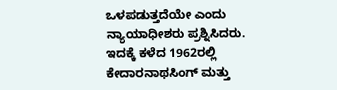ಒಳಪಡುತ್ತದೆಯೇ ಎಂದು ನ್ಯಾಯಾಧೀಶರು ಪ್ರಶ್ನಿಸಿದರು.
ಇದಕ್ಕೆ ಕಳೆದ 1962ರಲ್ಲಿ ಕೇದಾರನಾಥಸಿಂಗ್ ಮತ್ತು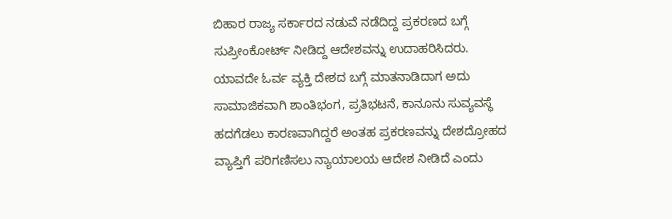ಬಿಹಾರ ರಾಜ್ಯ ಸರ್ಕಾರದ ನಡುವೆ ನಡೆದಿದ್ದ ಪ್ರಕರಣದ ಬಗ್ಗೆ ಸುಪ್ರೀಂಕೋರ್ಟ್ ನೀಡಿದ್ದ ಆದೇಶವನ್ನು ಉದಾಹರಿಸಿದರು. ಯಾವದೇ ಓರ್ವ ವ್ಯಕ್ತಿ ದೇಶದ ಬಗ್ಗೆ ಮಾತನಾಡಿದಾಗ ಅದು ಸಾಮಾಜಿಕವಾಗಿ ಶಾಂತಿಭಂಗ, ಪ್ರತಿಭಟನೆ, ಕಾನೂನು ಸುವ್ಯವಸ್ಥೆ ಹದಗೆಡಲು ಕಾರಣವಾಗಿದ್ದರೆ ಅಂತಹ ಪ್ರಕರಣವನ್ನು ದೇಶದ್ರೋಹದ ವ್ಯಾಪ್ತಿಗೆ ಪರಿಗಣಿಸಲು ನ್ಯಾಯಾಲಯ ಆದೇಶ ನೀಡಿದೆ ಎಂದು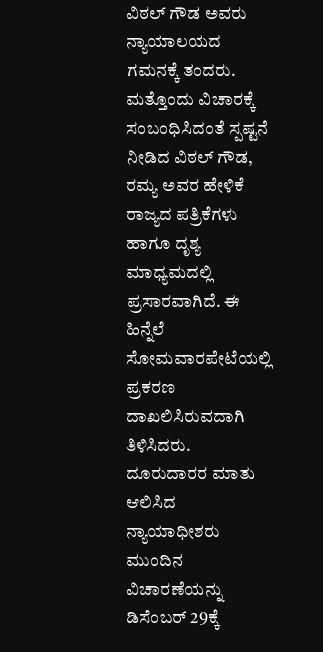ವಿಠಲ್ ಗೌಡ ಅವರು ನ್ಯಾಯಾಲಯದ ಗಮನಕ್ಕೆ ತಂದರು.
ಮತ್ತೊಂದು ವಿಚಾರಕ್ಕೆ ಸಂಬಂಧಿಸಿದಂತೆ ಸ್ಪಷ್ಟನೆ ನೀಡಿದ ವಿಠಲ್ ಗೌಡ, ರಮ್ಯ ಅವರ ಹೇಳಿಕೆ ರಾಜ್ಯದ ಪತ್ರಿಕೆಗಳು ಹಾಗೂ ದೃಶ್ಯ ಮಾಧ್ಯಮದಲ್ಲಿ ಪ್ರಸಾರವಾಗಿದೆ. ಈ ಹಿನ್ನೆಲೆ ಸೋಮವಾರಪೇಟೆಯಲ್ಲಿ ಪ್ರಕರಣ ದಾಖಲಿಸಿರುವದಾಗಿ ತಿಳಿಸಿದರು. ದೂರುದಾರರ ಮಾತು ಆಲಿಸಿದ ನ್ಯಾಯಾಧೀಶರು ಮುಂದಿನ ವಿಚಾರಣೆಯನ್ನು ಡಿಸೆಂಬರ್ 29ಕ್ಕೆ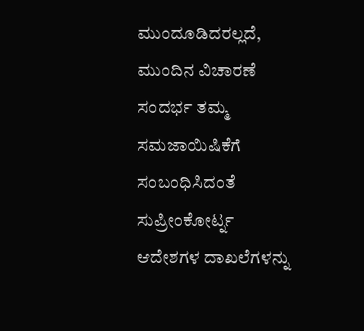ಮುಂದೂಡಿದರಲ್ಲದೆ, ಮುಂದಿನ ವಿಚಾರಣೆ ಸಂದರ್ಭ ತಮ್ಮ ಸಮಜಾಯಿಷಿಕೆಗೆ ಸಂಬಂಧಿಸಿದಂತೆ ಸುಪ್ರೀಂಕೋರ್ಟ್ನ ಆದೇಶಗಳ ದಾಖಲೆಗಳನ್ನು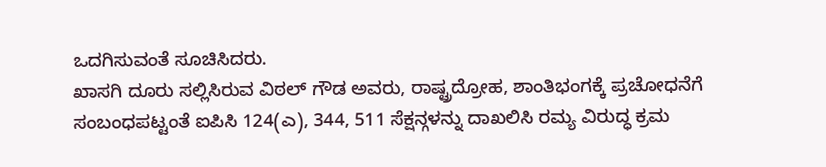ಒದಗಿಸುವಂತೆ ಸೂಚಿಸಿದರು.
ಖಾಸಗಿ ದೂರು ಸಲ್ಲಿಸಿರುವ ವಿಠಲ್ ಗೌಡ ಅವರು, ರಾಷ್ಟ್ರದ್ರೋಹ, ಶಾಂತಿಭಂಗಕ್ಕೆ ಪ್ರಚೋಧನೆಗೆ ಸಂಬಂಧಪಟ್ಟಂತೆ ಐಪಿಸಿ 124(ಎ), 344, 511 ಸೆಕ್ಷನ್ಗಳನ್ನು ದಾಖಲಿಸಿ ರಮ್ಯ ವಿರುದ್ಧ ಕ್ರಮ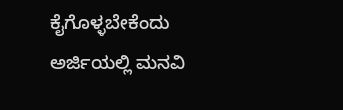ಕೈಗೊಳ್ಳಬೇಕೆಂದು ಅರ್ಜಿಯಲ್ಲಿ ಮನವಿ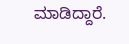ಮಾಡಿದ್ದಾರೆ.